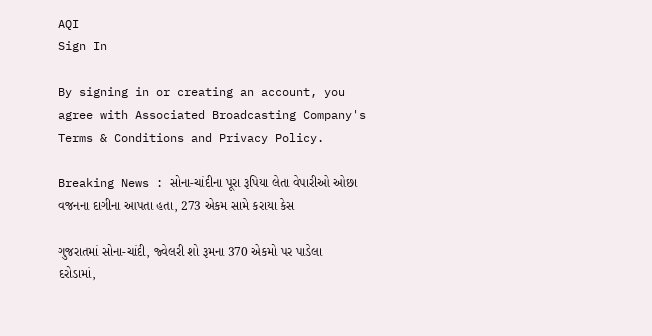AQI
Sign In

By signing in or creating an account, you agree with Associated Broadcasting Company's Terms & Conditions and Privacy Policy.

Breaking News : સોના-ચાંદીના પૂરા રૂપિયા લેતા વેપારીઓ ઓછા વજનના દાગીના આપતા હતા, 273 એકમ સામે કરાયા કેસ

ગુજરાતમાં સોના-ચાંદી, જ્વેલરી શો રૂમના 370 એકમો પર પાડેલા દરોડામાં,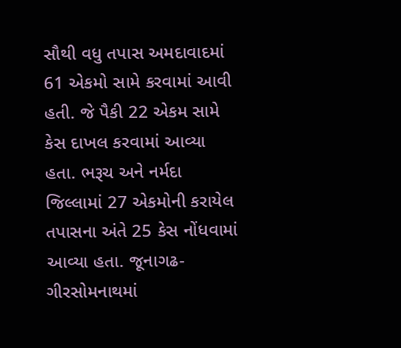સૌથી વધુ તપાસ અમદાવાદમાં 61 એકમો સામે કરવામાં આવી હતી. જે પૈકી 22 એકમ સામે કેસ દાખલ કરવામાં આવ્યા હતા. ભરૂચ અને નર્મદા જિલ્લામાં 27 એકમોની કરાયેલ તપાસના અંતે 25 કેસ નોંધવામાં આવ્યા હતા. જૂનાગઢ- ગીરસોમનાથમાં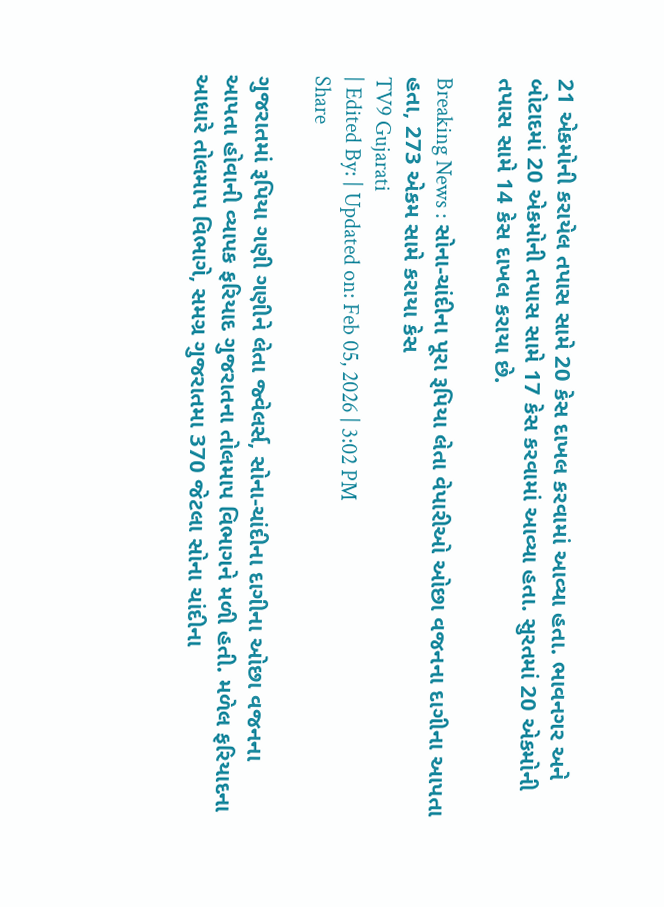21 એકમોની કરાયેલ તપાસ સામે 20 કેસ દાખલ કરવામાં આવ્યા હતા. ભાવનગર અને બોટાદમાં 20 એકમોની તપાસ સામે 17 કેસ કરવામાં આવ્યા હતા. સુરતમાં 20 એકમોની તપાસ સામે 14 કેસ દાખલ કરાયા છે.

Breaking News : સોના-ચાંદીના પૂરા રૂપિયા લેતા વેપારીઓ ઓછા વજનના દાગીના આપતા હતા, 273 એકમ સામે કરાયા કેસ
TV9 Gujarati
| Edited By: | Updated on: Feb 05, 2026 | 3:02 PM
Share

ગુજરાતમાં રૂપિયા ગણી ગણીને લેતા જ્વેલર્સ, સોના-ચાંદીના દાગીના ઓછા વજનના આપતા હોવાની વ્યાપક ફરિયાદ ગુજરાતના તોલમાપ વિભાગને મળી હતી. મળેલ ફરિયાદના આધારે તોલમાપ વિભાગે, સમગ્ર ગુજરાતમા 370 જેટલા સોના ચાંદીના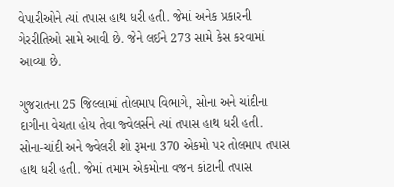વેપારીઓને ત્યાં તપાસ હાથ ધરી હતી. જેમાં અનેક પ્રકારની ગેરરીતિઓ સામે આવી છે. જેને લઈને 273 સામે કેસ કરવામાં આવ્યા છે.

ગુજરાતના 25 જિલ્લામાં તોલમાપ વિભાગે, સોના અને ચાંદીના દાગીના વેચતા હોય તેવા જ્વેલર્સને ત્યાં તપાસ હાથ ધરી હતી. સોના-ચાંદી અને જ્વેલરી શો રૂમના 370 એકમો પર તોલમાપ તપાસ હાથ ધરી હતી. જેમાં તમામ એકમોના વજન કાંટાની તપાસ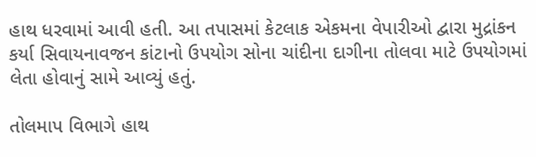હાથ ધરવામાં આવી હતી. આ તપાસમાં કેટલાક એકમના વેપારીઓ દ્વારા મુદ્રાંકન કર્યા સિવાયનાવજન કાંટાનો ઉપયોગ સોના ચાંદીના દાગીના તોલવા માટે ઉપયોગમાં લેતા હોવાનું સામે આવ્યું હતું.

તોલમાપ વિભાગે હાથ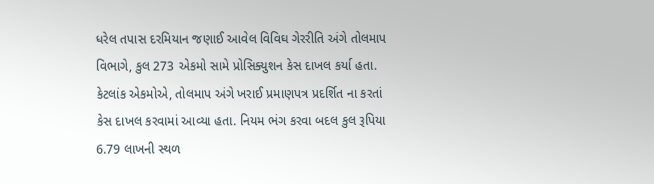ધરેલ તપાસ દરમિયાન જણાઈ આવેલ વિવિઘ ગેરરીતિ અંગે તોલમાપ વિભાગે, કુલ 273 એકમો સામે પ્રોસિક્યુશન કેસ દાખલ કર્યા હતા. કેટલાંક એકમોએ, તોલમાપ અંગે ખરાઈ પ્રમાણપત્ર પ્રદર્શિત ના કરતાં કેસ દાખલ કરવામાં આવ્યા હતા. નિયમ ભંગ કરવા બદલ કુલ રૂપિયા 6.79 લાખની સ્થળ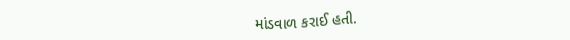માંડવાળ કરાઈ હતી.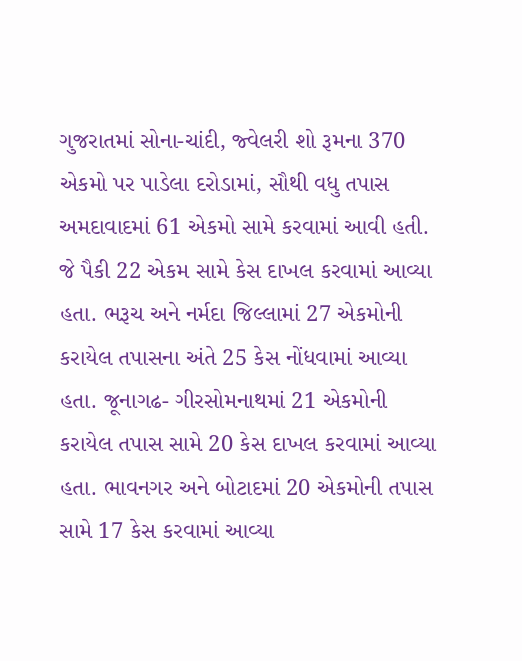ગુજરાતમાં સોના-ચાંદી, જ્વેલરી શો રૂમના 370 એકમો પર પાડેલા દરોડામાં, સૌથી વધુ તપાસ અમદાવાદમાં 61 એકમો સામે કરવામાં આવી હતી. જે પૈકી 22 એકમ સામે કેસ દાખલ કરવામાં આવ્યા હતા. ભરૂચ અને નર્મદા જિલ્લામાં 27 એકમોની કરાયેલ તપાસના અંતે 25 કેસ નોંધવામાં આવ્યા હતા. જૂનાગઢ- ગીરસોમનાથમાં 21 એકમોની કરાયેલ તપાસ સામે 20 કેસ દાખલ કરવામાં આવ્યા હતા. ભાવનગર અને બોટાદમાં 20 એકમોની તપાસ સામે 17 કેસ કરવામાં આવ્યા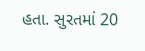હતા. સુરતમાં 20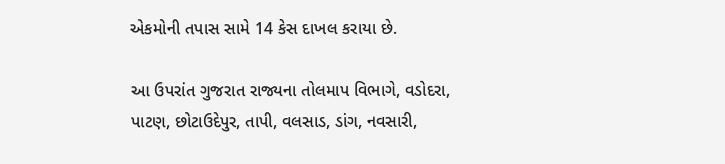એકમોની તપાસ સામે 14 કેસ દાખલ કરાયા છે.

આ ઉપરાંત ગુજરાત રાજ્યના તોલમાપ વિભાગે, વડોદરા, પાટણ, છોટાઉદેપુર, તાપી, વલસાડ, ડાંગ, નવસારી,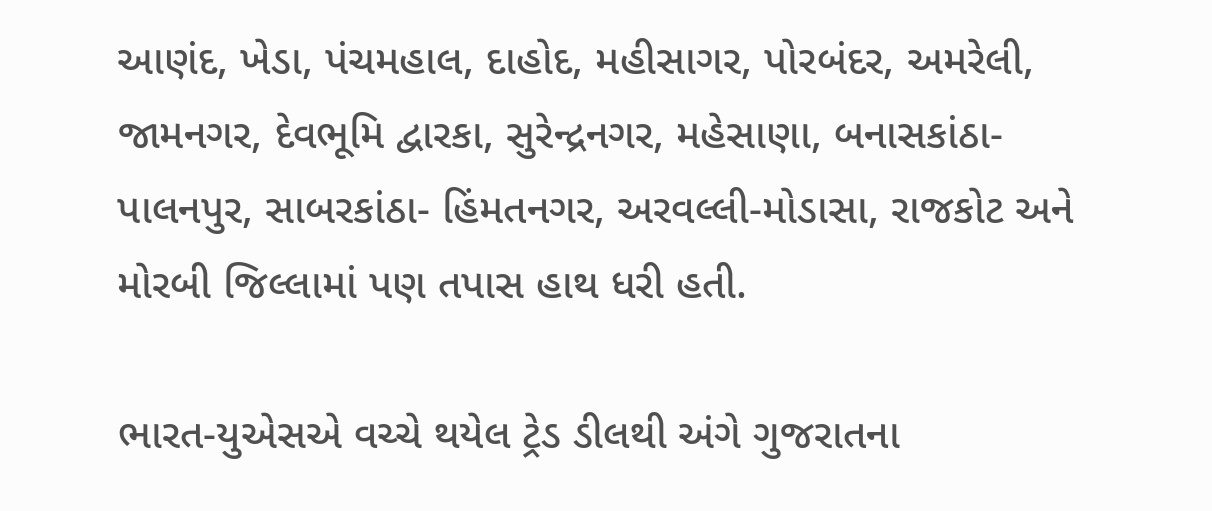આણંદ, ખેડા, પંચમહાલ, દાહોદ, મહીસાગર, પોરબંદર, અમરેલી, જામનગર, દેવભૂમિ દ્વારકા, સુરેન્દ્રનગર, મહેસાણા, બનાસકાંઠા-પાલનપુર, સાબરકાંઠા- હિંમતનગર, અરવલ્લી-મોડાસા, રાજકોટ અને મોરબી જિલ્લામાં પણ તપાસ હાથ ધરી હતી.

ભારત-યુએસએ વચ્ચે થયેલ ટ્રેડ ડીલથી અંગે ગુજરાતના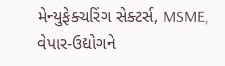મેન્યુફેક્ચરિંગ સેક્ટર્સ, MSME, વેપાર-ઉદ્યોગને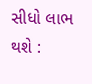સીધો લાભ થશે :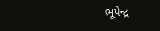ભૂપેન્દ્ર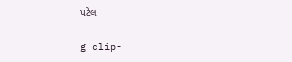પટેલ

g clip-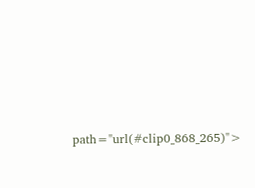path="url(#clip0_868_265)">